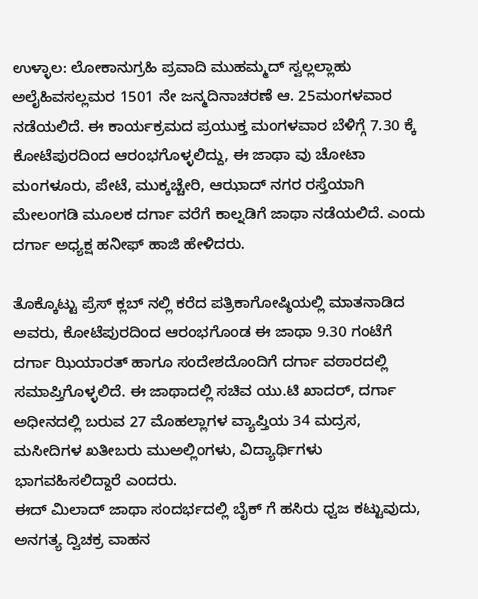ಉಳ್ಳಾಲ: ಲೋಕಾನುಗ್ರಹಿ ಪ್ರವಾದಿ ಮುಹಮ್ಮದ್ ಸ್ವಲ್ಲಲ್ಲಾಹು ಅಲೈಹಿವಸಲ್ಲಮರ 1501 ನೇ ಜನ್ಮದಿನಾಚರಣೆ ಆ. 25ಮಂಗಳವಾರ ನಡೆಯಲಿದೆ. ಈ ಕಾರ್ಯಕ್ರಮದ ಪ್ರಯುಕ್ತ ಮಂಗಳವಾರ ಬೆಳಿಗ್ಗೆ 7.30 ಕ್ಕೆ ಕೋಟೆಪುರದಿಂದ ಆರಂಭಗೊಳ್ಳಲಿದ್ದು, ಈ ಜಾಥಾ ವು ಚೋಟಾ ಮಂಗಳೂರು, ಪೇಟೆ, ಮುಕ್ಕಚ್ಚೇರಿ, ಆಝಾದ್ ನಗರ ರಸ್ತೆಯಾಗಿ ಮೇಲಂಗಡಿ ಮೂಲಕ ದರ್ಗಾ ವರೆಗೆ ಕಾಲ್ನಡಿಗೆ ಜಾಥಾ ನಡೆಯಲಿದೆ. ಎಂದು ದರ್ಗಾ ಅಧ್ಯಕ್ಷ ಹನೀಫ್ ಹಾಜಿ ಹೇಳಿದರು.

ತೊಕ್ಕೊಟ್ಟು ಪ್ರೆಸ್ ಕ್ಲಬ್ ನಲ್ಲಿ ಕರೆದ ಪತ್ರಿಕಾಗೋಷ್ಠಿಯಲ್ಲಿ ಮಾತನಾಡಿದ ಅವರು, ಕೋಟೆಪುರದಿಂದ ಆರಂಭಗೊಂಡ ಈ ಜಾಥಾ 9.30 ಗಂಟೆಗೆ ದರ್ಗಾ ಝಿಯಾರತ್ ಹಾಗೂ ಸಂದೇಶದೊಂದಿಗೆ ದರ್ಗಾ ವಠಾರದಲ್ಲಿ ಸಮಾಪ್ತಿಗೊಳ್ಳಲಿದೆ. ಈ ಜಾಥಾದಲ್ಲಿ ಸಚಿವ ಯು.ಟಿ ಖಾದರ್, ದರ್ಗಾ ಅಧೀನದಲ್ಲಿ ಬರುವ 27 ಮೊಹಲ್ಲಾಗಳ ವ್ಯಾಪ್ತಿಯ 34 ಮದ್ರಸ, ಮಸೀದಿಗಳ ಖತೀಬರು ಮುಅಲ್ಲಿಂಗಳು, ವಿದ್ಯಾರ್ಥಿಗಳು ಭಾಗವಹಿಸಲಿದ್ದಾರೆ ಎಂದರು.
ಈದ್ ಮಿಲಾದ್ ಜಾಥಾ ಸಂದರ್ಭದಲ್ಲಿ ಬೈಕ್ ಗೆ ಹಸಿರು ಧ್ವಜ ಕಟ್ಟುವುದು, ಅನಗತ್ಯ ದ್ವಿಚಕ್ರ ವಾಹನ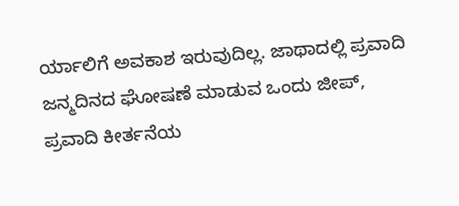ರ್ಯಾಲಿಗೆ ಅವಕಾಶ ಇರುವುದಿಲ್ಲ. ಜಾಥಾದಲ್ಲಿ ಪ್ರವಾದಿ ಜನ್ಮದಿನದ ಘೋಷಣೆ ಮಾಡುವ ಒಂದು ಜೀಪ್, ಪ್ರವಾದಿ ಕೀರ್ತನೆಯ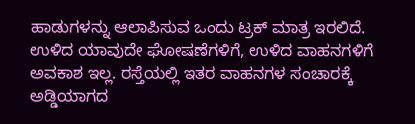ಹಾಡುಗಳನ್ನು ಆಲಾಪಿಸುವ ಒಂದು ಟ್ರಕ್ ಮಾತ್ರ ಇರಲಿದೆ. ಉಳಿದ ಯಾವುದೇ ಘೋಷಣೆಗಳಿಗೆ, ಉಳಿದ ವಾಹನಗಳಿಗೆ ಅವಕಾಶ ಇಲ್ಲ. ರಸ್ತೆಯಲ್ಲಿ ಇತರ ವಾಹನಗಳ ಸಂಚಾರಕ್ಕೆ ಅಡ್ಡಿಯಾಗದ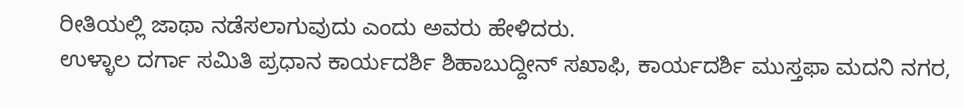ರೀತಿಯಲ್ಲಿ ಜಾಥಾ ನಡೆಸಲಾಗುವುದು ಎಂದು ಅವರು ಹೇಳಿದರು.
ಉಳ್ಳಾಲ ದರ್ಗಾ ಸಮಿತಿ ಪ್ರಧಾನ ಕಾರ್ಯದರ್ಶಿ ಶಿಹಾಬುದ್ದೀನ್ ಸಖಾಫಿ, ಕಾರ್ಯದರ್ಶಿ ಮುಸ್ತಫಾ ಮದನಿ ನಗರ,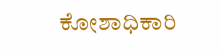ಕೋಶಾಧಿಕಾರಿ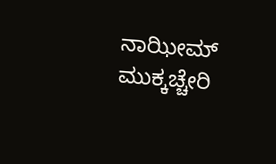ನಾಝೀಮ್ ಮುಕ್ಕಚ್ಚೇರಿ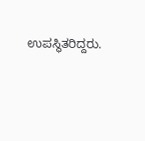ಉಪಸ್ಥಿತರಿದ್ದರು.